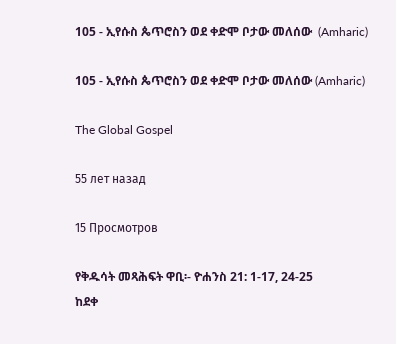105 - ኢየሱስ ጴጥሮስን ወደ ቀድሞ ቦታው መለሰው  (Amharic)

105 - ኢየሱስ ጴጥሮስን ወደ ቀድሞ ቦታው መለሰው (Amharic)

The Global Gospel

55 лет назад

15 Просмотров

የቅዱሳት መጻሕፍት ዋቢ፡- ዮሐንስ 21: 1-17, 24-25
ከደቀ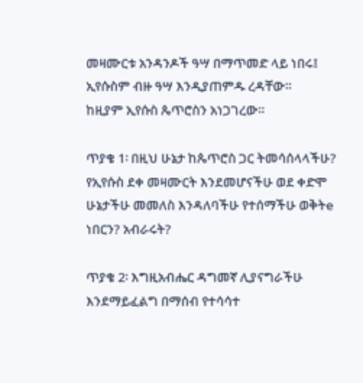መዛሙርቱ አንዳንዶች ዓሣ በማጥመድ ላይ ነበሩ፤ ኢየሱስም ብዙ ዓሣ እንዲያጠምዱ ረዳቸው።
ከዚያም ኢየሱስ ጴጥሮስን አነጋገረው።

ጥያቄ 1፡ በዚህ ሁኔታ ከጴጥሮስ ጋር ትመሳሰላላችሁ?
የኢየሱስ ደቀ መዛሙርት እንደመሆናችሁ ወደ ቀድሞ ሁኔታችሁ መመለስ እንዳለባችሁ የተሰማችሁ ወቅትe ነበርን? አብራሩት?

ጥያቄ 2፡ እግዚአብሔር ዳግመኛ ሊያናግራችሁ እንደማይፈልግ በማሰብ የተሳሳተ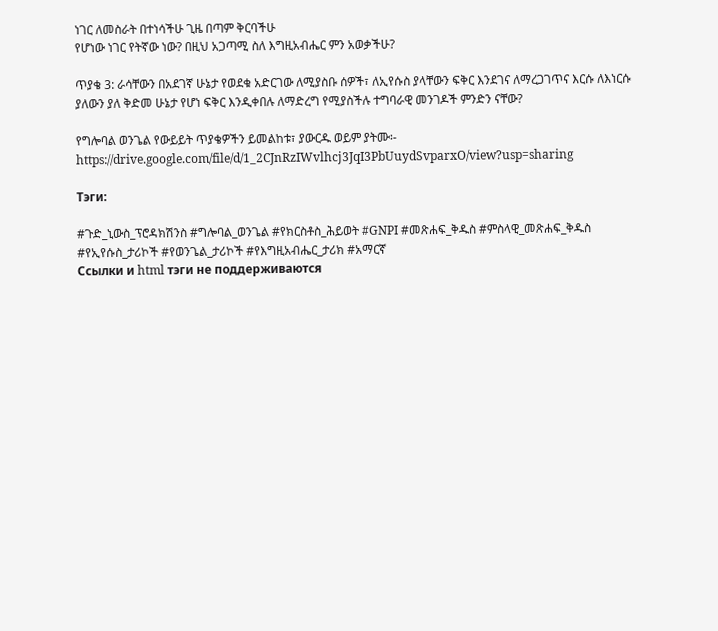ነገር ለመስራት በተነሳችሁ ጊዜ በጣም ቅርባችሁ
የሆነው ነገር የትኛው ነው? በዚህ አጋጣሚ ስለ እግዚአብሔር ምን አወቃችሁ?

ጥያቄ 3: ራሳቸውን በአደገኛ ሁኔታ የወደቁ አድርገው ለሚያስቡ ሰዎች፣ ለኢየሱስ ያላቸውን ፍቅር እንደገና ለማረጋገጥና እርሱ ለእነርሱ
ያለውን ያለ ቅድመ ሁኔታ የሆነ ፍቅር እንዲቀበሉ ለማድረግ የሚያስችሉ ተግባራዊ መንገዶች ምንድን ናቸው?

የግሎባል ወንጌል የውይይት ጥያቄዎችን ይመልከቱ፣ ያውርዱ ወይም ያትሙ፡- https://drive.google.com/file/d/1_2CJnRzIWvlhcj3JqI3PbUuydSvparxO/view?usp=sharing

Тэги:

#ጉድ_ኒውስ_ፕሮዳክሽንስ #ግሎባል_ወንጌል #የክርስቶስ_ሕይወት #GNPI #መጽሐፍ_ቅዱስ #ምስላዊ_መጽሐፍ_ቅዱስ #የኢየሱስ_ታሪኮች #የወንጌል_ታሪኮች #የእግዚአብሔር_ታሪክ #አማርኛ
Ссылки и html тэги не поддерживаются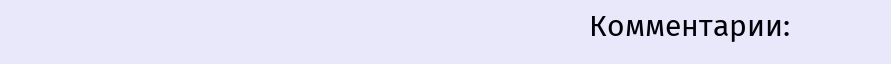Комментарии: